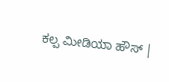ಕಲ್ಪ ಮೀಡಿಯಾ ಹೌಸ್ |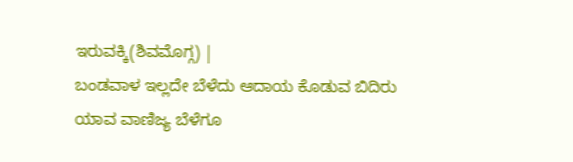ಇರುವಕ್ಕಿ(ಶಿವಮೊಗ್ಗ) |
ಬಂಡವಾಳ ಇಲ್ಲದೇ ಬೆಳೆದು ಆದಾಯ ಕೊಡುವ ಬಿದಿರು ಯಾವ ವಾಣಿಜ್ಯ ಬೆಳೆಗೂ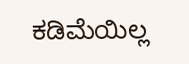ಕಡಿಮೆಯಿಲ್ಲ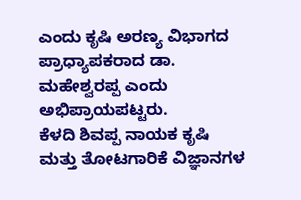ಎಂದು ಕೃಷಿ ಅರಣ್ಯ ವಿಭಾಗದ ಪ್ರಾಧ್ಯಾಪಕರಾದ ಡಾ. ಮಹೇಶ್ವರಪ್ಪ ಎಂದು ಅಭಿಪ್ರಾಯಪಟ್ಟರು.
ಕೆಳದಿ ಶಿವಪ್ಪ ನಾಯಕ ಕೃಷಿ ಮತ್ತು ತೋಟಗಾರಿಕೆ ವಿಜ್ಞಾನಗಳ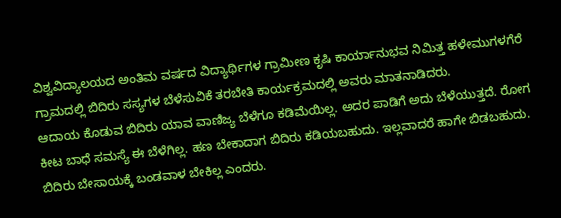ವಿಶ್ವವಿದ್ಯಾಲಯದ ಅಂತಿಮ ವರ್ಷದ ವಿದ್ಯಾರ್ಥಿಗಳ ಗ್ರಾಮೀಣ ಕೃಷಿ ಕಾರ್ಯಾನುಭವ ನಿಮಿತ್ತ ಹಳೇಮುಗಳಗೆರೆ ಗ್ರಾಮದಲ್ಲಿ ಬಿದಿರು ಸಸ್ಯಗಳ ಬೆಳೆಸುವಿಕೆ ತರಬೇತಿ ಕಾರ್ಯಕ್ರಮದಲ್ಲಿ ಅವರು ಮಾತನಾಡಿದರು.
ಆದಾಯ ಕೊಡುವ ಬಿದಿರು ಯಾವ ವಾಣಿಜ್ಯ ಬೆಳೆಗೂ ಕಡಿಮೆಯಿಲ್ಲ. ಅದರ ಪಾಡಿಗೆ ಅದು ಬೆಳೆಯುತ್ತದೆ. ರೋಗ ಕೀಟ ಬಾಧೆ ಸಮಸ್ಯೆ ಈ ಬೆಳೆಗಿಲ್ಲ. ಹಣ ಬೇಕಾದಾಗ ಬಿದಿರು ಕಡಿಯಬಹುದು. ಇಲ್ಲವಾದರೆ ಹಾಗೇ ಬಿಡಬಹುದು. ಬಿದಿರು ಬೇಸಾಯಕ್ಕೆ ಬಂಡವಾಳ ಬೇಕಿಲ್ಲ ಎಂದರು.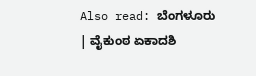Also read: ಬೆಂಗಳೂರು | ವೈಕುಂಠ ಏಕಾದಶಿ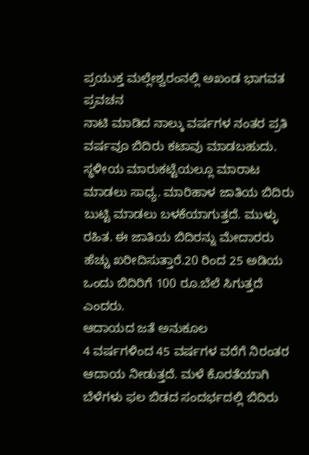ಪ್ರಯುಕ್ತ ಮಲ್ಲೇಶ್ವರಂನಲ್ಲಿ ಅಖಂಡ ಭಾಗವತ ಪ್ರವಚನ
ನಾಟಿ ಮಾಡಿದ ನಾಲ್ಕು ವರ್ಷಗಳ ನಂತರ ಪ್ರತಿ ವರ್ಷವೂ ಬಿದಿರು ಕಟಾವು ಮಾಡಬಹುದು. ಸ್ಥಳೀಯ ಮಾರುಕಟ್ಟೆಯಲ್ಲೂ ಮಾರಾಟ ಮಾಡಲು ಸಾಧ್ಯ. ಮಾರಿಹಾಳ ಜಾತಿಯ ಬಿದಿರು ಬುಟ್ಟಿ ಮಾಡಲು ಬಳಕೆಯಾಗುತ್ತದೆ. ಮುಳ್ಳು ರಹಿತ. ಈ ಜಾತಿಯ ಬಿದಿರನ್ನು ಮೇದಾರರು ಹೆಚ್ಚು ಖರೀದಿಸುತ್ತಾರೆ.20 ರಿಂದ 25 ಅಡಿಯ ಒಂದು ಬಿದಿರಿಗೆ 100 ರೂ.ಬೆಲೆ ಸಿಗುತ್ತದೆ ಎಂದರು.
ಆದಾಯದ ಜತೆ ಅನುಕೂಲ
4 ವರ್ಷಗಳಿಂದ 45 ವರ್ಷಗಳ ವರೆಗೆ ನಿರಂತರ ಆದಾಯ ನೀಡುತ್ತದೆ. ಮಳೆ ಕೊರತೆಯಾಗಿ ಬೆಳೆಗಳು ಫಲ ಬಿಡದ ಸಂದರ್ಭದಲ್ಲಿ ಬಿದಿರು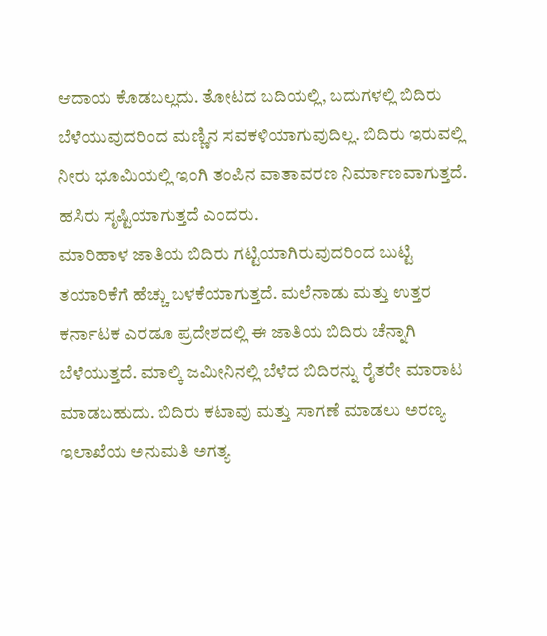ಆದಾಯ ಕೊಡಬಲ್ಲದು. ತೋಟದ ಬದಿಯಲ್ಲಿ, ಬದುಗಳಲ್ಲಿ ಬಿದಿರು ಬೆಳೆಯುವುದರಿಂದ ಮಣ್ಣಿನ ಸವಕಳಿಯಾಗುವುದಿಲ್ಲ. ಬಿದಿರು ಇರುವಲ್ಲಿ ನೀರು ಭೂಮಿಯಲ್ಲಿ ಇಂಗಿ ತಂಪಿನ ವಾತಾವರಣ ನಿರ್ಮಾಣವಾಗುತ್ತದೆ. ಹಸಿರು ಸೃಷ್ಟಿಯಾಗುತ್ತದೆ ಎಂದರು.
ಮಾರಿಹಾಳ ಜಾತಿಯ ಬಿದಿರು ಗಟ್ಟಿಯಾಗಿರುವುದರಿಂದ ಬುಟ್ಟಿ ತಯಾರಿಕೆಗೆ ಹೆಚ್ಚು ಬಳಕೆಯಾಗುತ್ತದೆ. ಮಲೆನಾಡು ಮತ್ತು ಉತ್ತರ ಕರ್ನಾಟಕ ಎರಡೂ ಪ್ರದೇಶದಲ್ಲಿ ಈ ಜಾತಿಯ ಬಿದಿರು ಚೆನ್ನಾಗಿ ಬೆಳೆಯುತ್ತದೆ. ಮಾಲ್ಕಿ ಜಮೀನಿನಲ್ಲಿ ಬೆಳೆದ ಬಿದಿರನ್ನು ರೈತರೇ ಮಾರಾಟ ಮಾಡಬಹುದು. ಬಿದಿರು ಕಟಾವು ಮತ್ತು ಸಾಗಣೆ ಮಾಡಲು ಅರಣ್ಯ ಇಲಾಖೆಯ ಅನುಮತಿ ಅಗತ್ಯ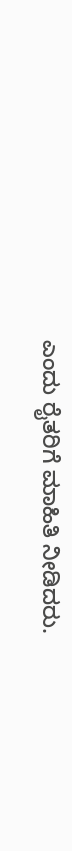ಎಂದು ರೈತರಿಗೆ ಮಾಹಿತಿ ನೀಡಿದರು.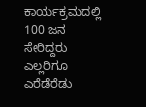ಕಾರ್ಯಕ್ರಮದಲ್ಲಿ 100 ಜನ ಸೇರಿದ್ದರು ಎಲ್ಲರಿಗೂ ಎರೆಡೆರೆಡು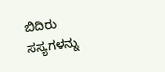ಬಿದಿರು ಸಸ್ಯಗಳನ್ನು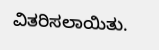ವಿತರಿಸಲಾಯಿತು.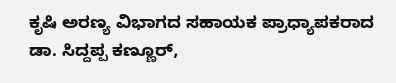ಕೃಷಿ ಅರಣ್ಯ ವಿಭಾಗದ ಸಹಾಯಕ ಪ್ರಾಧ್ಯಾಪಕರಾದ ಡಾ. ಸಿದ್ದಪ್ಪ ಕಣ್ಣೂರ್,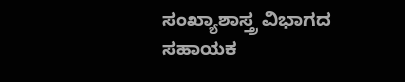ಸಂಖ್ಯಾಶಾಸ್ತ್ರ ವಿಭಾಗದ ಸಹಾಯಕ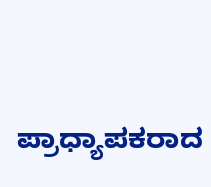ಪ್ರಾಧ್ಯಾಪಕರಾದ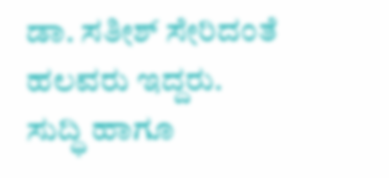ಡಾ. ಸತೀಶ್ ಸೇರಿದಂತೆ ಹಲವರು ಇದ್ದರು.
ಸುದ್ಧಿ ಹಾಗೂ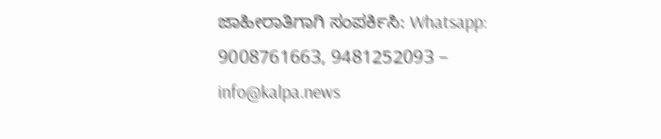ಜಾಹೀರಾತಿಗಾಗಿ ಸಂಪರ್ಕಿಸಿ: Whatsapp: 9008761663, 9481252093 – info@kalpa.news